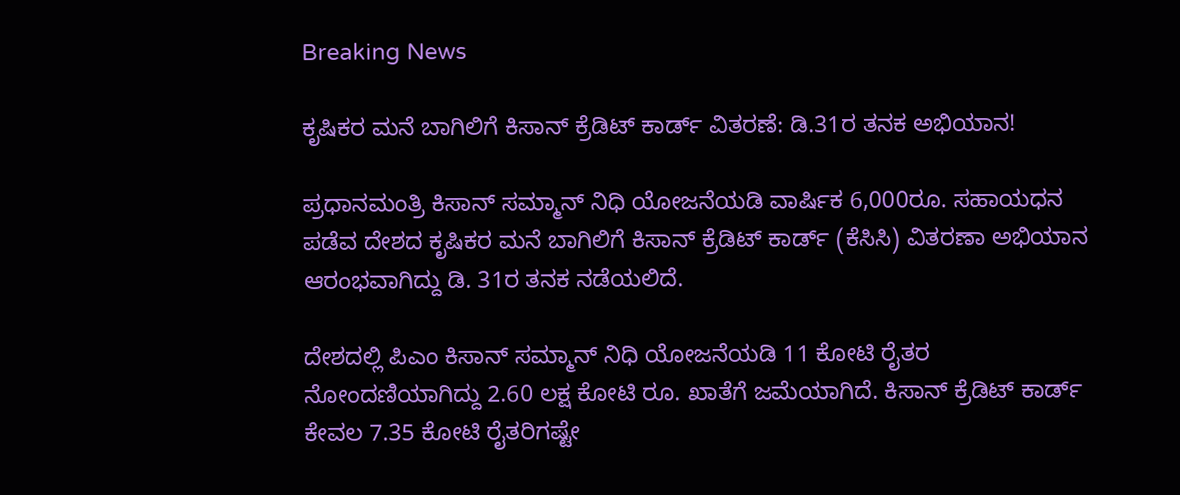Breaking News

ಕೃಷಿಕರ ಮನೆ ಬಾಗಿಲಿಗೆ ಕಿಸಾನ್ ಕ್ರೆಡಿಟ್ ಕಾರ್ಡ್ ವಿತರಣೆ: ಡಿ.31ರ ತನಕ ಅಭಿಯಾನ!

ಪ್ರಧಾನಮಂತ್ರಿ ಕಿಸಾನ್ ಸಮ್ಮಾನ್ ನಿಧಿ ಯೋಜನೆಯಡಿ ವಾರ್ಷಿಕ 6,000ರೂ. ಸಹಾಯಧನ ಪಡೆವ ದೇಶದ ಕೃಷಿಕರ ಮನೆ ಬಾಗಿಲಿಗೆ ಕಿಸಾನ್ ಕ್ರೆಡಿಟ್ ಕಾರ್ಡ್ (ಕೆಸಿಸಿ) ವಿತರಣಾ ಅಭಿಯಾನ ಆರಂಭವಾಗಿದ್ದು ಡಿ. 31ರ ತನಕ ನಡೆಯಲಿದೆ.

ದೇಶದಲ್ಲಿ ಪಿಎಂ ಕಿಸಾನ್ ಸಮ್ಮಾನ್ ನಿಧಿ ಯೋಜನೆಯಡಿ 11 ಕೋಟಿ ರೈತರ ನೋಂದಣಿಯಾಗಿದ್ದು 2.60 ಲಕ್ಷ ಕೋಟಿ ರೂ. ಖಾತೆಗೆ ಜಮೆಯಾಗಿದೆ. ಕಿಸಾನ್ ಕ್ರೆಡಿಟ್ ಕಾರ್ಡ್ ಕೇವಲ 7.35 ಕೋಟಿ ರೈತರಿಗಷ್ಟೇ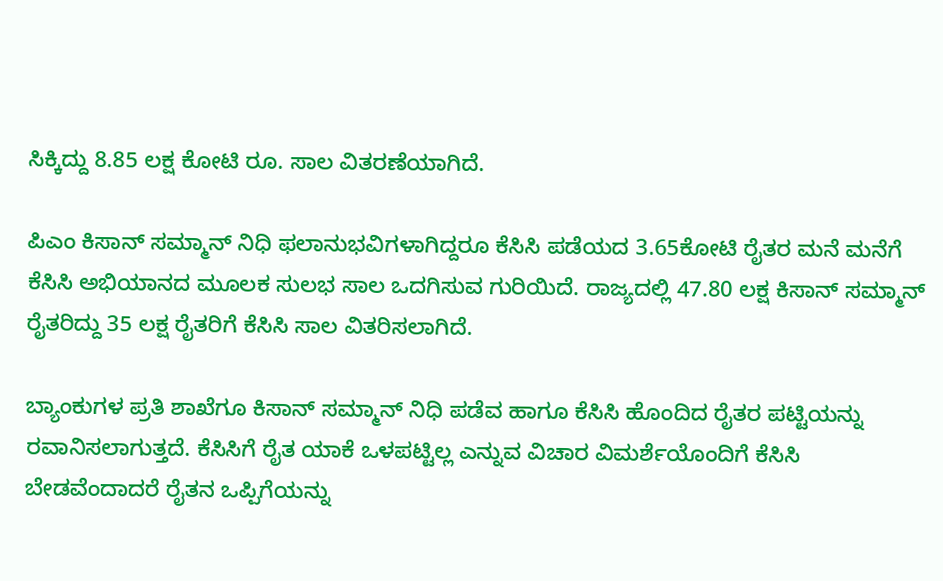ಸಿಕ್ಕಿದ್ದು 8.85 ಲಕ್ಷ ಕೋಟಿ ರೂ. ಸಾಲ ವಿತರಣೆಯಾಗಿದೆ.

ಪಿಎಂ ಕಿಸಾನ್ ಸಮ್ಮಾನ್ ನಿಧಿ ಫಲಾನುಭವಿಗಳಾಗಿದ್ದರೂ ಕೆಸಿಸಿ ಪಡೆಯದ 3.65ಕೋಟಿ ರೈತರ ಮನೆ ಮನೆಗೆ ಕೆಸಿಸಿ ಅಭಿಯಾನದ ಮೂಲಕ ಸುಲಭ ಸಾಲ ಒದಗಿಸುವ ಗುರಿಯಿದೆ. ರಾಜ್ಯದಲ್ಲಿ 47.80 ಲಕ್ಷ ಕಿಸಾನ್ ಸಮ್ಮಾನ್ ರೈತರಿದ್ದು 35 ಲಕ್ಷ ರೈತರಿಗೆ ಕೆಸಿಸಿ ಸಾಲ ವಿತರಿಸಲಾಗಿದೆ.

ಬ್ಯಾಂಕುಗಳ ಪ್ರತಿ ಶಾಖೆಗೂ ಕಿಸಾನ್ ಸಮ್ಮಾನ್ ನಿಧಿ ಪಡೆವ ಹಾಗೂ ಕೆಸಿಸಿ ಹೊಂದಿದ ರೈತರ ಪಟ್ಟಿಯನ್ನು ರವಾನಿಸಲಾಗುತ್ತದೆ. ಕೆಸಿಸಿಗೆ ರೈತ ಯಾಕೆ ಒಳಪಟ್ಟಿಲ್ಲ ಎನ್ನುವ ವಿಚಾರ ವಿಮರ್ಶೆಯೊಂದಿಗೆ ಕೆಸಿಸಿ ಬೇಡವೆಂದಾದರೆ ರೈತನ ಒಪ್ಪಿಗೆಯನ್ನು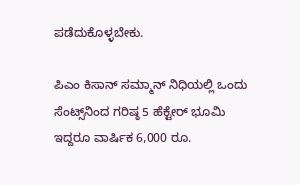ಪಡೆದುಕೊಳ್ಳಬೇಕು.

ಪಿಎಂ ಕಿಸಾನ್ ಸಮ್ಮಾನ್ ನಿಧಿಯಲ್ಲಿ ಒಂದು ಸೆಂಟ್ಸ್‌ನಿಂದ ಗರಿಷ್ಠ 5 ಹೆಕ್ಟೇರ್ ಭೂಮಿ ಇದ್ದರೂ ವಾರ್ಷಿಕ 6,000 ರೂ.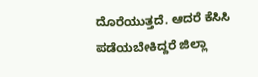ದೊರೆಯುತ್ತದೆ. ಆದರೆ ಕೆಸಿಸಿ ಪಡೆಯಬೇಕಿದ್ದರೆ ಜಿಲ್ಲಾ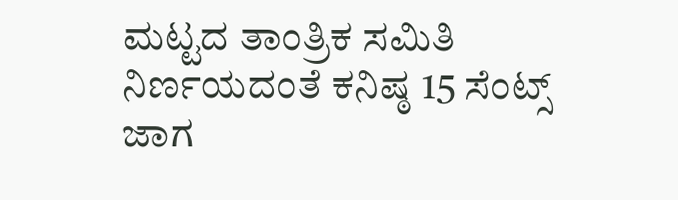ಮಟ್ಟದ ತಾಂತ್ರಿಕ ಸಮಿತಿ ನಿರ್ಣಯದಂತೆ ಕನಿಷ್ಠ 15 ಸೆಂಟ್ಸ್ ಜಾಗ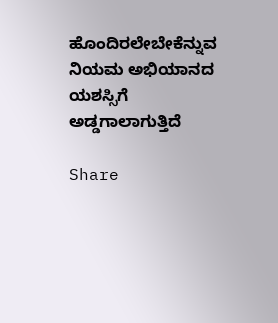ಹೊಂದಿರಲೇಬೇಕೆನ್ನುವ ನಿಯಮ ಅಭಿಯಾನದ ಯಶಸ್ಸಿಗೆ ಅಡ್ಡಗಾಲಾಗುತ್ತಿದೆ

Share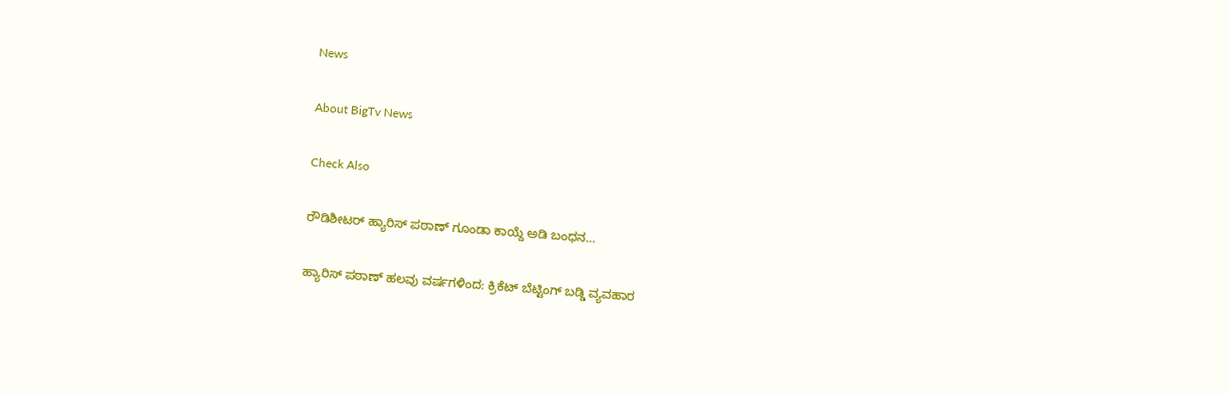News

About BigTv News

Check Also

ರೌಡಿಶೀಟರ್ ಹ್ಯಾರಿಸ್ ಪಠಾಣ್ ಗೂಂಡಾ ಕಾಯ್ದೆ ಅಡಿ ಬಂಧನ…

ಹ್ಯಾರಿಸ್ ಪಠಾಣ್ ಹಲವು ವರ್ಷಗಳಿಂದ: ಕ್ರಿಕೆಟ್ ಬೆಟ್ಟಿಂಗ್ ಬಡ್ಡಿ ವ್ಯವಹಾರ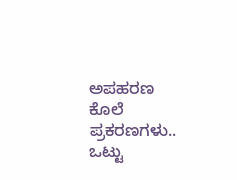ಅಪಹರಣ ಕೊಲೆ ಪ್ರಕರಣಗಳು.. ಒಟ್ಟು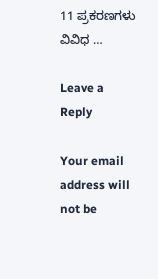11 ಪ್ರಕರಣಗಳು ವಿವಿಧ …

Leave a Reply

Your email address will not be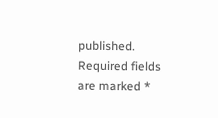published. Required fields are marked *